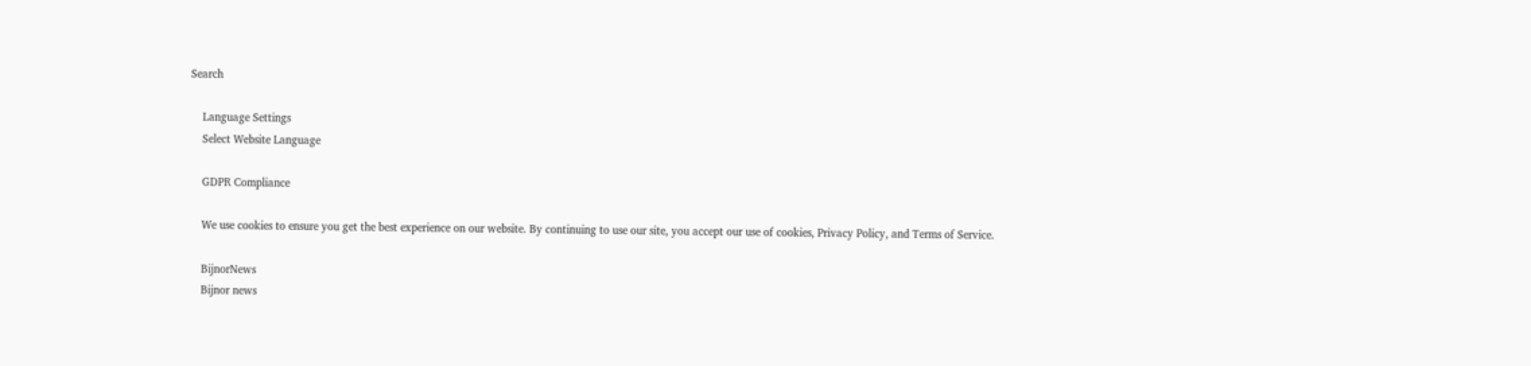Search

    Language Settings
    Select Website Language

    GDPR Compliance

    We use cookies to ensure you get the best experience on our website. By continuing to use our site, you accept our use of cookies, Privacy Policy, and Terms of Service.

    BijnorNews
    Bijnor news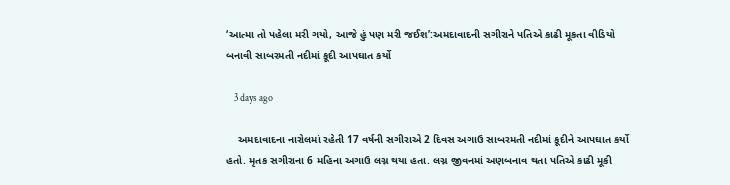‘આત્મા તો પહેલા મરી ગયો, આજે હું પણ મરી જઈશ’:અમદાવાદની સગીરાને પતિએ કાઢી મૂકતા વીડિયો બનાવી સાબરમતી નદીમાં કૂદી આપઘાત કર્યો

    3 days ago

    અમદાવાદના નારોલમાં રહેતી 17 વર્ષની સગીરાએ 2 દિવસ અગાઉ સાબરમતી નદીમાં કૂદીને આપઘાત કર્યો હતો. મૃતક સગીરાના 6 મહિના અગાઉ લગ્ન થયા હતા. લગ્ન જીવનમાં અણબનાવ થતા પતિએ કાઢી મૂકી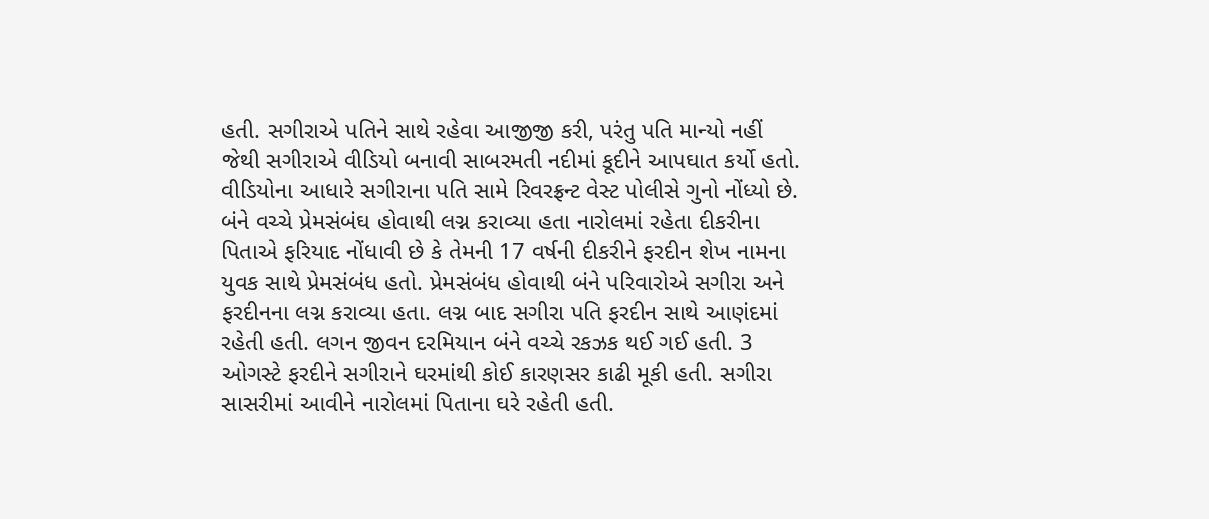હતી. સગીરાએ પતિને સાથે રહેવા આજીજી કરી, પરંતુ પતિ માન્યો નહીં જેથી સગીરાએ વીડિયો બનાવી સાબરમતી નદીમાં કૂદીને આપઘાત કર્યો હતો. વીડિયોના આધારે સગીરાના પતિ સામે રિવરફ્રન્ટ વેસ્ટ પોલીસે ગુનો નોંધ્યો છે. બંને વચ્ચે પ્રેમસંબંઘ હોવાથી લગ્ન કરાવ્યા હતા નારોલમાં રહેતા દીકરીના પિતાએ ફરિયાદ નોંધાવી છે કે તેમની 17 વર્ષની દીકરીને ફરદીન શેખ નામના યુવક સાથે પ્રેમસંબંધ હતો. પ્રેમસંબંધ હોવાથી બંને પરિવારોએ સગીરા અને ફરદીનના લગ્ન કરાવ્યા હતા. લગ્ન બાદ સગીરા પતિ ફરદીન સાથે આણંદમાં રહેતી હતી. લગન જીવન દરમિયાન બંને વચ્ચે રકઝક થઈ ગઈ હતી. 3 ઓગસ્ટે ફરદીને સગીરાને ઘરમાંથી કોઈ કારણસર કાઢી મૂકી હતી. સગીરા સાસરીમાં આવીને નારોલમાં પિતાના ઘરે રહેતી હતી.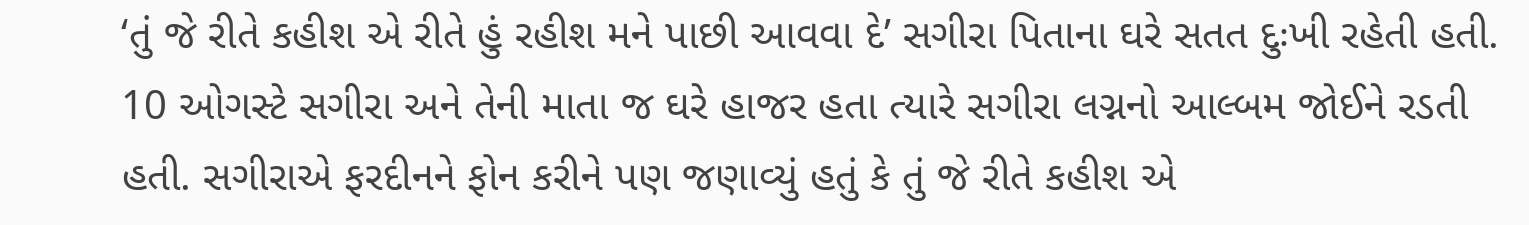‘તું જે રીતે કહીશ એ રીતે હું રહીશ મને પાછી આવવા દે’ સગીરા પિતાના ઘરે સતત દુઃખી રહેતી હતી. 10 ઓગસ્ટે સગીરા અને તેની માતા જ ઘરે હાજર હતા ત્યારે સગીરા લગ્નનો આલ્બમ જોઈને રડતી હતી. સગીરાએ ફરદીનને ફોન કરીને પણ જણાવ્યું હતું કે તું જે રીતે કહીશ એ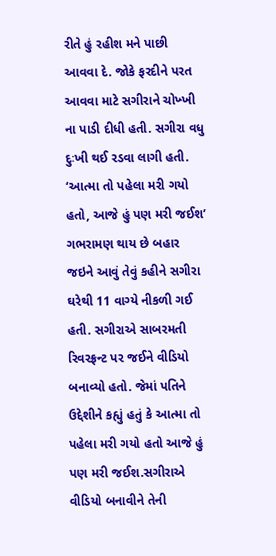રીતે હું રહીશ મને પાછી આવવા દે. જોકે ફરદીને પરત આવવા માટે સગીરાને ચોખ્ખી ના પાડી દીધી હતી. સગીરા વધુ દુઃખી થઈ રડવા લાગી હતી. ‘આત્મા તો પહેલા મરી ગયો હતો, આજે હું પણ મરી જઈશ’ ગભરામણ થાય છે બહાર જઇને આવું તેવું કહીને સગીરા ઘરેથી 11 વાગ્યે નીકળી ગઈ હતી. સગીરાએ સાબરમતી રિવરફ્રન્ટ પર જઈને વીડિયો બનાવ્યો હતો. જેમાં પતિને ઉદ્દેશીને કહ્યું હતું કે આત્મા તો પહેલા મરી ગયો હતો આજે હું પણ મરી જઈશ.સગીરાએ વીડિયો બનાવીને તેની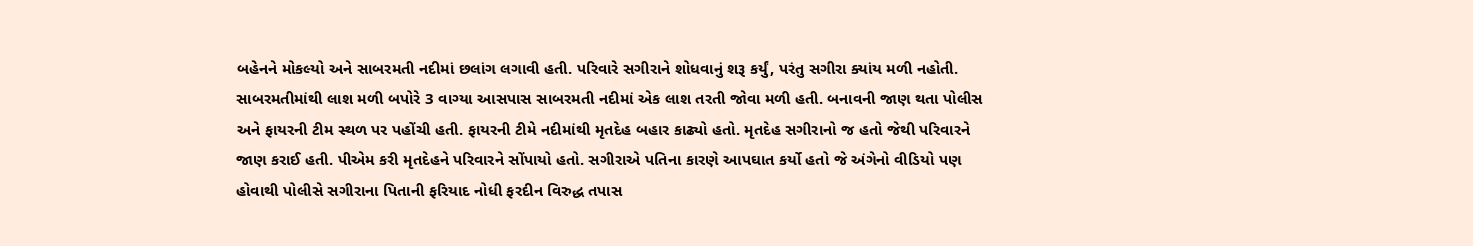બહેનને મોકલ્યો અને સાબરમતી નદીમાં છલાંગ લગાવી હતી. પરિવારે સગીરાને શોધવાનું શરૂ કર્યું, પરંતુ સગીરા ક્યાંય મળી નહોતી. સાબરમતીમાંથી લાશ મળી બપોરે 3 વાગ્યા આસપાસ સાબરમતી નદીમાં એક લાશ તરતી જોવા મળી હતી. બનાવની જાણ થતા પોલીસ અને ફાયરની ટીમ સ્થળ પર પહોંચી હતી. ફાયરની ટીમે નદીમાંથી મૃતદેહ બહાર કાઢ્યો હતો. મૃતદેહ સગીરાનો જ હતો જેથી પરિવારને જાણ કરાઈ હતી. પીએમ કરી મૃતદેહને પરિવારને સોંપાયો હતો. સગીરાએ પતિના કારણે આપઘાત કર્યો હતો જે અંગેનો વીડિયો પણ હોવાથી પોલીસે સગીરાના પિતાની ફરિયાદ નોધી ફરદીન વિરુદ્ધ તપાસ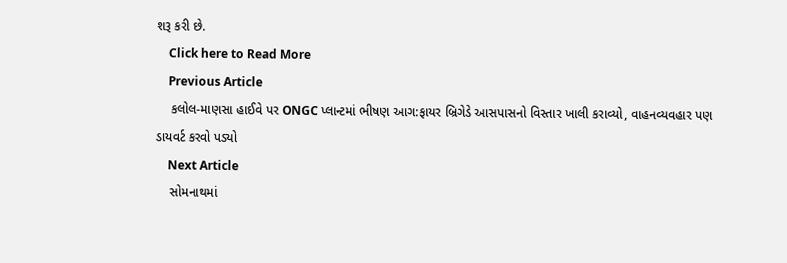શરૂ કરી છે.
    Click here to Read More
    Previous Article
    કલોલ-માણસા હાઈવે પર ONGC પ્લાન્ટમાં ભીષણ આગ:ફાયર બ્રિગેડે આસપાસનો વિસ્તાર ખાલી કરાવ્યો, વાહનવ્યવહાર પણ ડાયવર્ટ કરવો પડ્યો
    Next Article
    સોમનાથમાં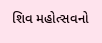શિવ મહોત્સવનો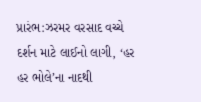પ્રારંભ:ઝરમર વરસાદ વચ્ચે દર્શન માટે લાઈનો લાગી, ‘હર હર ભોલે’ના નાદથી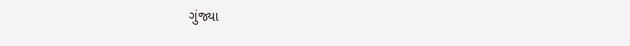ગુંજ્યા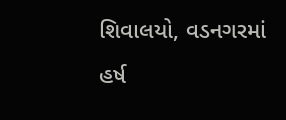શિવાલયો, વડનગરમાં હર્ષ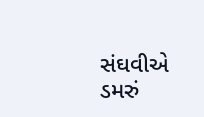સંઘવીએ ડમરું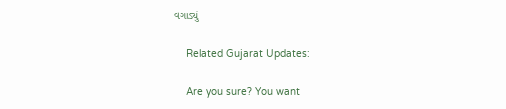વગાડ્યું

    Related Gujarat Updates:

    Are you sure? You want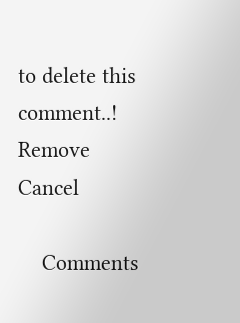to delete this comment..! Remove Cancel

    Comments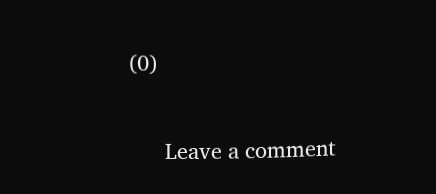(0)

      Leave a comment